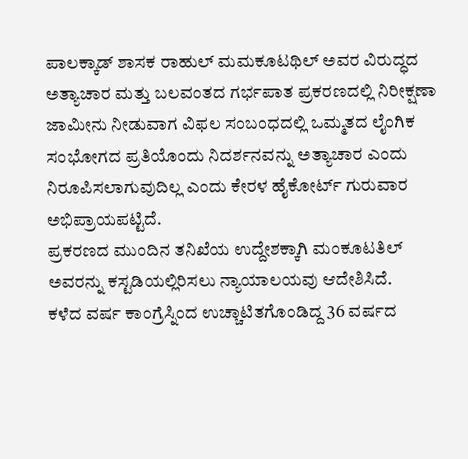ಪಾಲಕ್ಕಾಡ್ ಶಾಸಕ ರಾಹುಲ್ ಮಮಕೂಟಥಿಲ್ ಅವರ ವಿರುದ್ಧದ ಅತ್ಯಾಚಾರ ಮತ್ತು ಬಲವಂತದ ಗರ್ಭಪಾತ ಪ್ರಕರಣದಲ್ಲಿ ನಿರೀಕ್ಷಣಾ ಜಾಮೀನು ನೀಡುವಾಗ ವಿಫಲ ಸಂಬಂಧದಲ್ಲಿ ಒಮ್ಮತದ ಲೈಂಗಿಕ ಸಂಭೋಗದ ಪ್ರತಿಯೊಂದು ನಿದರ್ಶನವನ್ನು ಅತ್ಯಾಚಾರ ಎಂದು ನಿರೂಪಿಸಲಾಗುವುದಿಲ್ಲ ಎಂದು ಕೇರಳ ಹೈಕೋರ್ಟ್ ಗುರುವಾರ ಅಭಿಪ್ರಾಯಪಟ್ಟಿದೆ.
ಪ್ರಕರಣದ ಮುಂದಿನ ತನಿಖೆಯ ಉದ್ದೇಶಕ್ಕಾಗಿ ಮಂಕೂಟತಿಲ್ ಅವರನ್ನು ಕಸ್ಟಡಿಯಲ್ಲಿರಿಸಲು ನ್ಯಾಯಾಲಯವು ಆದೇಶಿಸಿದೆ.
ಕಳೆದ ವರ್ಷ ಕಾಂಗ್ರೆಸ್ನಿಂದ ಉಚ್ಚಾಟಿತಗೊಂಡಿದ್ದ 36 ವರ್ಷದ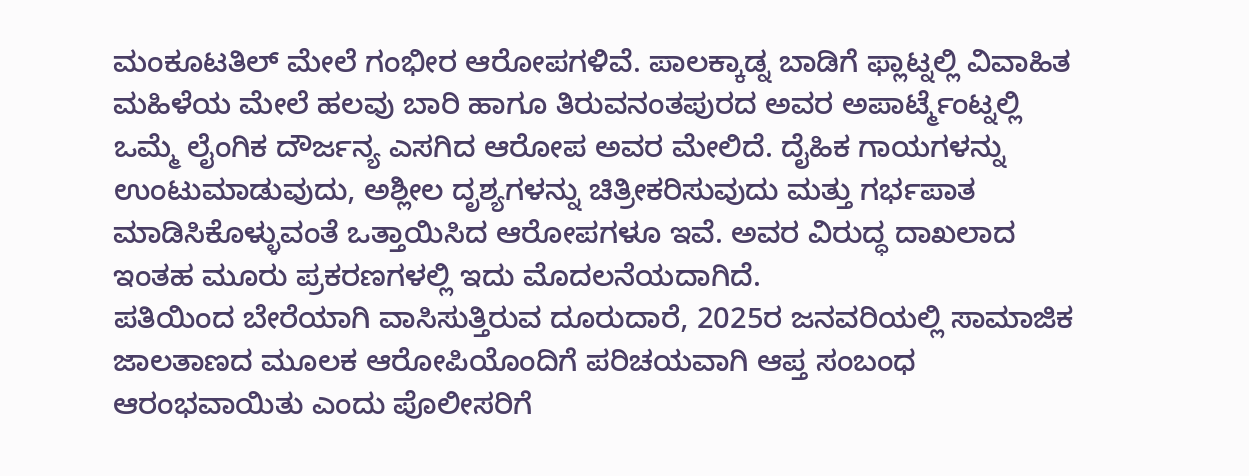ಮಂಕೂಟತಿಲ್ ಮೇಲೆ ಗಂಭೀರ ಆರೋಪಗಳಿವೆ. ಪಾಲಕ್ಕಾಡ್ನ ಬಾಡಿಗೆ ಫ್ಲಾಟ್ನಲ್ಲಿ ವಿವಾಹಿತ ಮಹಿಳೆಯ ಮೇಲೆ ಹಲವು ಬಾರಿ ಹಾಗೂ ತಿರುವನಂತಪುರದ ಅವರ ಅಪಾರ್ಟ್ಮೆಂಟ್ನಲ್ಲಿ ಒಮ್ಮೆ ಲೈಂಗಿಕ ದೌರ್ಜನ್ಯ ಎಸಗಿದ ಆರೋಪ ಅವರ ಮೇಲಿದೆ. ದೈಹಿಕ ಗಾಯಗಳನ್ನು ಉಂಟುಮಾಡುವುದು, ಅಶ್ಲೀಲ ದೃಶ್ಯಗಳನ್ನು ಚಿತ್ರೀಕರಿಸುವುದು ಮತ್ತು ಗರ್ಭಪಾತ ಮಾಡಿಸಿಕೊಳ್ಳುವಂತೆ ಒತ್ತಾಯಿಸಿದ ಆರೋಪಗಳೂ ಇವೆ. ಅವರ ವಿರುದ್ಧ ದಾಖಲಾದ ಇಂತಹ ಮೂರು ಪ್ರಕರಣಗಳಲ್ಲಿ ಇದು ಮೊದಲನೆಯದಾಗಿದೆ.
ಪತಿಯಿಂದ ಬೇರೆಯಾಗಿ ವಾಸಿಸುತ್ತಿರುವ ದೂರುದಾರೆ, 2025ರ ಜನವರಿಯಲ್ಲಿ ಸಾಮಾಜಿಕ ಜಾಲತಾಣದ ಮೂಲಕ ಆರೋಪಿಯೊಂದಿಗೆ ಪರಿಚಯವಾಗಿ ಆಪ್ತ ಸಂಬಂಧ ಆರಂಭವಾಯಿತು ಎಂದು ಪೊಲೀಸರಿಗೆ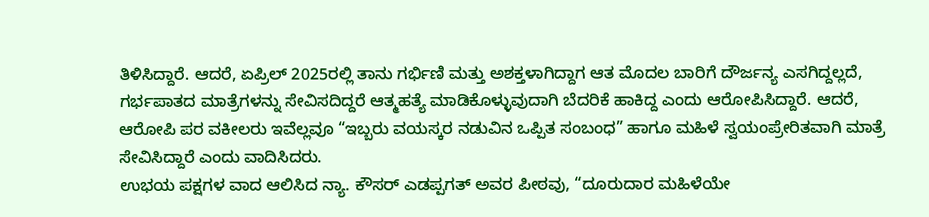ತಿಳಿಸಿದ್ದಾರೆ. ಆದರೆ, ಏಪ್ರಿಲ್ 2025ರಲ್ಲಿ ತಾನು ಗರ್ಭಿಣಿ ಮತ್ತು ಅಶಕ್ತಳಾಗಿದ್ದಾಗ ಆತ ಮೊದಲ ಬಾರಿಗೆ ದೌರ್ಜನ್ಯ ಎಸಗಿದ್ದಲ್ಲದೆ, ಗರ್ಭಪಾತದ ಮಾತ್ರೆಗಳನ್ನು ಸೇವಿಸದಿದ್ದರೆ ಆತ್ಮಹತ್ಯೆ ಮಾಡಿಕೊಳ್ಳುವುದಾಗಿ ಬೆದರಿಕೆ ಹಾಕಿದ್ದ ಎಂದು ಆರೋಪಿಸಿದ್ದಾರೆ. ಆದರೆ, ಆರೋಪಿ ಪರ ವಕೀಲರು ಇವೆಲ್ಲವೂ “ಇಬ್ಬರು ವಯಸ್ಕರ ನಡುವಿನ ಒಪ್ಪಿತ ಸಂಬಂಧ” ಹಾಗೂ ಮಹಿಳೆ ಸ್ವಯಂಪ್ರೇರಿತವಾಗಿ ಮಾತ್ರೆ ಸೇವಿಸಿದ್ದಾರೆ ಎಂದು ವಾದಿಸಿದರು.
ಉಭಯ ಪಕ್ಷಗಳ ವಾದ ಆಲಿಸಿದ ನ್ಯಾ. ಕೌಸರ್ ಎಡಪ್ಪಗತ್ ಅವರ ಪೀಠವು, “ದೂರುದಾರ ಮಹಿಳೆಯೇ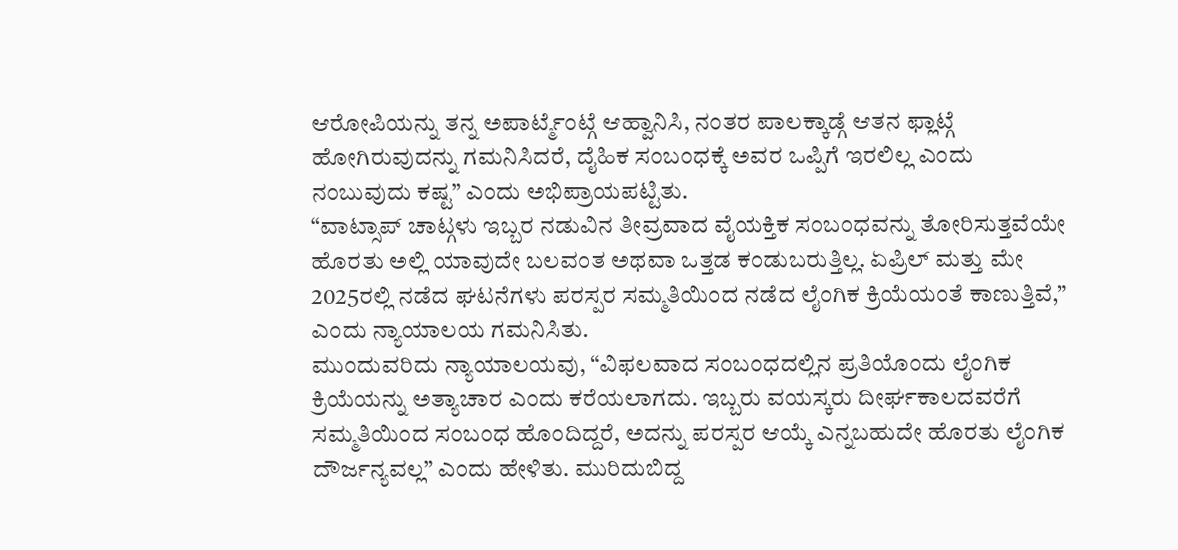ಆರೋಪಿಯನ್ನು ತನ್ನ ಅಪಾರ್ಟ್ಮೆಂಟ್ಗೆ ಆಹ್ವಾನಿಸಿ, ನಂತರ ಪಾಲಕ್ಕಾಡ್ಗೆ ಆತನ ಫ್ಲಾಟ್ಗೆ ಹೋಗಿರುವುದನ್ನು ಗಮನಿಸಿದರೆ, ದೈಹಿಕ ಸಂಬಂಧಕ್ಕೆ ಅವರ ಒಪ್ಪಿಗೆ ಇರಲಿಲ್ಲ ಎಂದು ನಂಬುವುದು ಕಷ್ಟ” ಎಂದು ಅಭಿಪ್ರಾಯಪಟ್ಟಿತು.
“ವಾಟ್ಸಾಪ್ ಚಾಟ್ಗಳು ಇಬ್ಬರ ನಡುವಿನ ತೀವ್ರವಾದ ವೈಯಕ್ತಿಕ ಸಂಬಂಧವನ್ನು ತೋರಿಸುತ್ತವೆಯೇ ಹೊರತು ಅಲ್ಲಿ ಯಾವುದೇ ಬಲವಂತ ಅಥವಾ ಒತ್ತಡ ಕಂಡುಬರುತ್ತಿಲ್ಲ. ಏಪ್ರಿಲ್ ಮತ್ತು ಮೇ 2025ರಲ್ಲಿ ನಡೆದ ಘಟನೆಗಳು ಪರಸ್ಪರ ಸಮ್ಮತಿಯಿಂದ ನಡೆದ ಲೈಂಗಿಕ ಕ್ರಿಯೆಯಂತೆ ಕಾಣುತ್ತಿವೆ,” ಎಂದು ನ್ಯಾಯಾಲಯ ಗಮನಿಸಿತು.
ಮುಂದುವರಿದು ನ್ಯಾಯಾಲಯವು, “ವಿಫಲವಾದ ಸಂಬಂಧದಲ್ಲಿನ ಪ್ರತಿಯೊಂದು ಲೈಂಗಿಕ ಕ್ರಿಯೆಯನ್ನು ಅತ್ಯಾಚಾರ ಎಂದು ಕರೆಯಲಾಗದು. ಇಬ್ಬರು ವಯಸ್ಕರು ದೀರ್ಘಕಾಲದವರೆಗೆ ಸಮ್ಮತಿಯಿಂದ ಸಂಬಂಧ ಹೊಂದಿದ್ದರೆ, ಅದನ್ನು ಪರಸ್ಪರ ಆಯ್ಕೆ ಎನ್ನಬಹುದೇ ಹೊರತು ಲೈಂಗಿಕ ದೌರ್ಜನ್ಯವಲ್ಲ” ಎಂದು ಹೇಳಿತು. ಮುರಿದುಬಿದ್ದ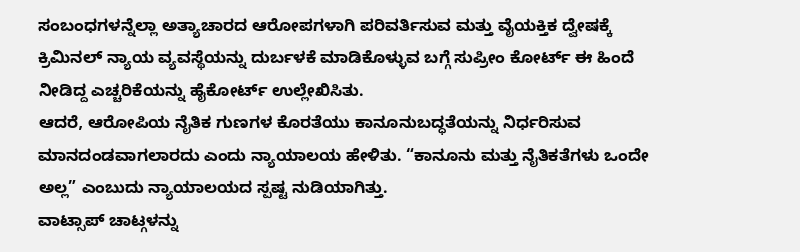ಸಂಬಂಧಗಳನ್ನೆಲ್ಲಾ ಅತ್ಯಾಚಾರದ ಆರೋಪಗಳಾಗಿ ಪರಿವರ್ತಿಸುವ ಮತ್ತು ವೈಯಕ್ತಿಕ ದ್ವೇಷಕ್ಕೆ ಕ್ರಿಮಿನಲ್ ನ್ಯಾಯ ವ್ಯವಸ್ಥೆಯನ್ನು ದುರ್ಬಳಕೆ ಮಾಡಿಕೊಳ್ಳುವ ಬಗ್ಗೆ ಸುಪ್ರೀಂ ಕೋರ್ಟ್ ಈ ಹಿಂದೆ ನೀಡಿದ್ದ ಎಚ್ಚರಿಕೆಯನ್ನು ಹೈಕೋರ್ಟ್ ಉಲ್ಲೇಖಿಸಿತು.
ಆದರೆ, ಆರೋಪಿಯ ನೈತಿಕ ಗುಣಗಳ ಕೊರತೆಯು ಕಾನೂನುಬದ್ಧತೆಯನ್ನು ನಿರ್ಧರಿಸುವ ಮಾನದಂಡವಾಗಲಾರದು ಎಂದು ನ್ಯಾಯಾಲಯ ಹೇಳಿತು. “ಕಾನೂನು ಮತ್ತು ನೈತಿಕತೆಗಳು ಒಂದೇ ಅಲ್ಲ” ಎಂಬುದು ನ್ಯಾಯಾಲಯದ ಸ್ಪಷ್ಟ ನುಡಿಯಾಗಿತ್ತು.
ವಾಟ್ಸಾಪ್ ಚಾಟ್ಗಳನ್ನು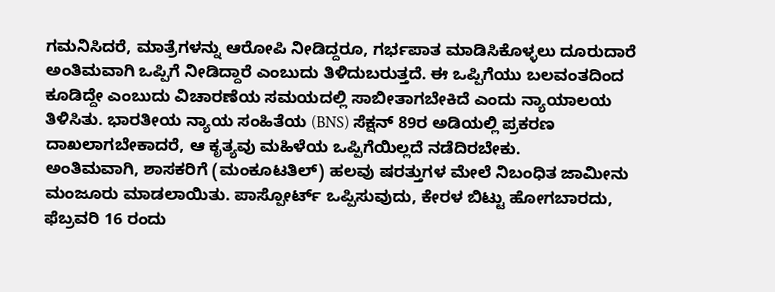ಗಮನಿಸಿದರೆ, ಮಾತ್ರೆಗಳನ್ನು ಆರೋಪಿ ನೀಡಿದ್ದರೂ, ಗರ್ಭಪಾತ ಮಾಡಿಸಿಕೊಳ್ಳಲು ದೂರುದಾರೆ ಅಂತಿಮವಾಗಿ ಒಪ್ಪಿಗೆ ನೀಡಿದ್ದಾರೆ ಎಂಬುದು ತಿಳಿದುಬರುತ್ತದೆ. ಈ ಒಪ್ಪಿಗೆಯು ಬಲವಂತದಿಂದ ಕೂಡಿದ್ದೇ ಎಂಬುದು ವಿಚಾರಣೆಯ ಸಮಯದಲ್ಲಿ ಸಾಬೀತಾಗಬೇಕಿದೆ ಎಂದು ನ್ಯಾಯಾಲಯ ತಿಳಿಸಿತು. ಭಾರತೀಯ ನ್ಯಾಯ ಸಂಹಿತೆಯ (BNS) ಸೆಕ್ಷನ್ 89ರ ಅಡಿಯಲ್ಲಿ ಪ್ರಕರಣ ದಾಖಲಾಗಬೇಕಾದರೆ, ಆ ಕೃತ್ಯವು ಮಹಿಳೆಯ ಒಪ್ಪಿಗೆಯಿಲ್ಲದೆ ನಡೆದಿರಬೇಕು.
ಅಂತಿಮವಾಗಿ, ಶಾಸಕರಿಗೆ (ಮಂಕೂಟತಿಲ್) ಹಲವು ಷರತ್ತುಗಳ ಮೇಲೆ ನಿಬಂಧಿತ ಜಾಮೀನು ಮಂಜೂರು ಮಾಡಲಾಯಿತು. ಪಾಸ್ಪೋರ್ಟ್ ಒಪ್ಪಿಸುವುದು, ಕೇರಳ ಬಿಟ್ಟು ಹೋಗಬಾರದು, ಫೆಬ್ರವರಿ 16 ರಂದು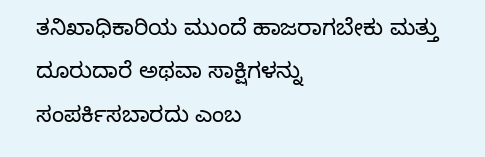ತನಿಖಾಧಿಕಾರಿಯ ಮುಂದೆ ಹಾಜರಾಗಬೇಕು ಮತ್ತು ದೂರುದಾರೆ ಅಥವಾ ಸಾಕ್ಷಿಗಳನ್ನು ಸಂಪರ್ಕಿಸಬಾರದು ಎಂಬ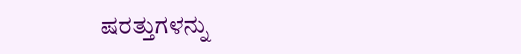ಷರತ್ತುಗಳನ್ನು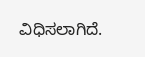ವಿಧಿಸಲಾಗಿದೆ.